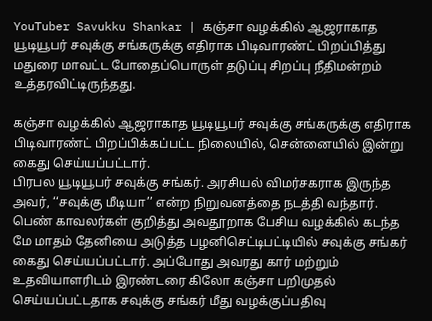YouTuber Savukku Shankar | கஞ்சா வழக்கில் ஆஜராகாத யூடியூபர் சவுக்கு சங்கருக்கு எதிராக பிடிவாரண்ட் பிறப்பித்து மதுரை மாவட்ட போதைப்பொருள் தடுப்பு சிறப்பு நீதிமன்றம் உத்தரவிட்டிருந்தது.

கஞ்சா வழக்கில் ஆஜராகாத யூடியூபர் சவுக்கு சங்கருக்கு எதிராக பிடிவாரண்ட் பிறப்பிக்கப்பட்ட நிலையில், சென்னையில் இன்று கைது செய்யப்பட்டார்.
பிரபல யூடியூபர் சவுக்கு சங்கர். அரசியல் விமர்சகராக இருந்த அவர், ‘‘சவுக்கு மீடியா’’ என்ற நிறுவனத்தை நடத்தி வந்தார். பெண் காவலர்கள் குறித்து அவதூறாக பேசிய வழக்கில் கடந்த மே மாதம் தேனியை அடுத்த பழனிசெட்டிபட்டியில் சவுக்கு சங்கர் கைது செய்யப்பட்டார். அப்போது அவரது கார் மற்றும் உதவியாளரிடம் இரண்டரை கிலோ கஞ்சா பறிமுதல் செய்யப்பட்டதாக சவுக்கு சங்கர் மீது வழக்குப்பதிவு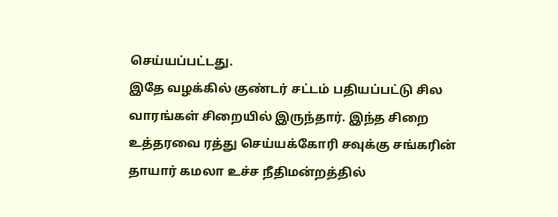செய்யப்பட்டது.
இதே வழக்கில் குண்டர் சட்டம் பதியப்பட்டு சில வாரங்கள் சிறையில் இருந்தார். இந்த சிறை உத்தரவை ரத்து செய்யக்கோரி சவுக்கு சங்கரின் தாயார் கமலா உச்ச நீதிமன்றத்தில்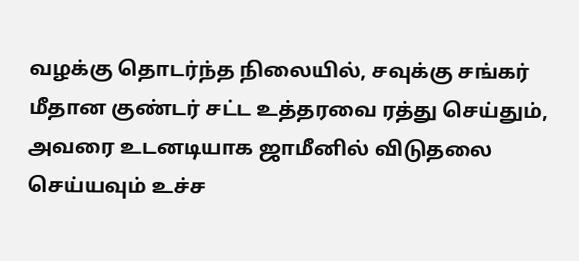வழக்கு தொடர்ந்த நிலையில், சவுக்கு சங்கர் மீதான குண்டர் சட்ட உத்தரவை ரத்து செய்தும், அவரை உடனடியாக ஜாமீனில் விடுதலை செய்யவும் உச்ச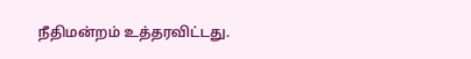நீதிமன்றம் உத்தரவிட்டது.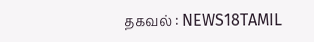தகவல் : NEWS18TAMIL